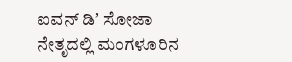ಐವನ್ ಡಿʼ ಸೋಜಾ ನೇತೃದಲ್ಲಿ ಮಂಗಳೂರಿನ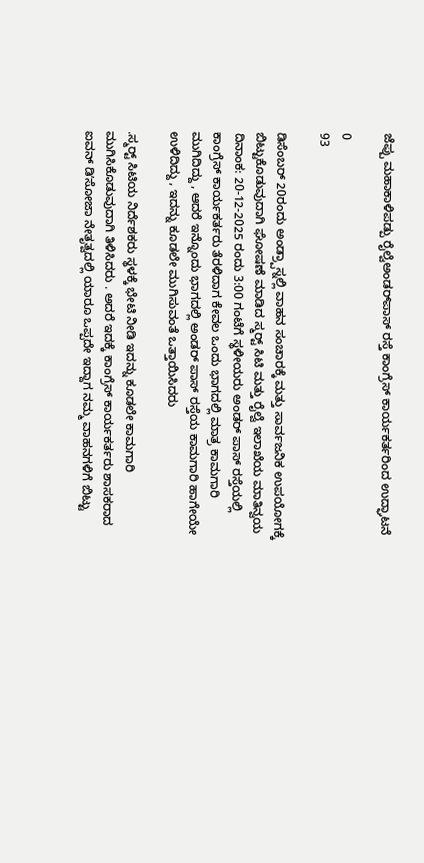ಜೆಪ್ಪು ಮಹಾಕಾಳಿಪಡ್ಪು ರೈಲ್ವೆಅಂಡರ್‌ಪಾಸ್ ರಸ್ತೆ ಕಾಂಗ್ರೆಸ್ ಕಾರ್ಯಕರ್ತರಿಂದ ಉದ್ಘಾಟನೆ

0
93

ಡಿಸೆಂಬರ್ 20ರಂದು ಅಂಡ್ರ‍್ಪಾಸ್ನಲ್ಲಿ ವಾಹನ ಸಂಚಾರಕ್ಕೆ ಮತ್ತು ಸಾರ್ವಜನಿಕ ಉಪಯೋಗಕ್ಕೆ ಬಿಟ್ಟುಕೊಡುವುದಾಗಿ ಘೋಷಣೆ ಮಾಡಿದ ಸ್ಮರ‍್ಟ್ ಸಿಟಿ ಮತ್ತು ರೈಲ್ವೆ ಇಲಾಖೆಯ ಮಾತಿನ್ವಯ ದಿನಾಂಕ: 20-12-2025 ರಂದು 3:00 ಗಂಟೆಗೆ ಸ್ಥಳೀಯರು ಅಂಡರ್ ಪಾಸ್ ರಸ್ತೆಯಲ್ಲಿ ಕಾಂಗ್ರೆಸ್ ಕಾರ್ಯಕರ್ತರು ತೆರಳಿದಾಗ ಕೇವಲ ಒಂದು ಭಾಗದಲ್ಲಿ ಮಾತ್ರ ಕಾಮಗಾರಿ ಮುಗಿದಿದ್ದು , ಆದರೆ ಇನ್ನೊಂದು ಭಾಗದಲ್ಲಿ ಅಂಡರ್ ಪಾಸ್ ರಸ್ತೆಯ ಕಾಮಗಾರಿ ಹಾಗೇಯೇ ಉಳಿದಿದ್ದು , ಇದನ್ನು ಕೂಡಲೇ ಮುಗಿಸುವಂತೆ ಒತ್ತಾಯಿಸಿದರು

.ಸ್ಮರ‍್ಟ್ ಸಿಟಿಯ ನಿರ್ದೆಶಕರು ಸ್ಥಳಕ್ಕೆ ಭೇಟಿ ನೀಡಿ ಇದನ್ನು ಕೂಡಲೇ ಕಾಮಗಾರಿ ಮುಗಿಸಿಕೊಡುವುದಾಗಿ ತಿಳಿಸಿದರು . ಅದರೆ ಇದಕ್ಕೆ ಕಾಂಗ್ರೆಸ್ ಕಾರ್ಯಕರ್ತರು ಶಾಸಕರಾದ ಐವನ್ ಡಿʼಸೋಜಾ ನೇತೃತ್ವದಲ್ಲಿ ಯಾರೂ ಒಪ್ಪದೇ ಇದ್ದಾಗ ನಮ್ಮ ವಾಹನಗಳಿಗೆ ಬಿಟ್ಟು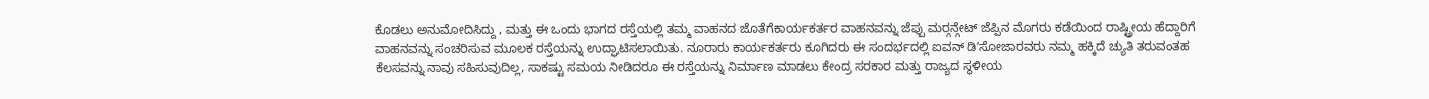ಕೊಡಲು ಅನುಮೋದಿಸಿದ್ದು , ಮತ್ತು ಈ ಒಂದು ಭಾಗದ ರಸ್ತೆಯಲ್ಲಿ ತಮ್ಮ ವಾಹನದ ಜೊತೆಗೆಕಾರ್ಯಕರ್ತರ ವಾಹನವನ್ನು ಜೆಪ್ಪು ಮರ‍್ಗನ್ಗೇಟ್ ಜೆಪ್ಪಿನ ಮೊಗರು ಕಡೆಯಿಂದ ರಾಷ್ಟ್ರೀಯ ಹೆದ್ದಾರಿಗೆ ವಾಹನವನ್ನು ಸಂಚರಿಸುವ ಮೂಲಕ ರಸ್ತೆಯನ್ನು ಉದ್ಘಾಟಿಸಲಾಯಿತು. ನೂರಾರು ಕಾರ್ಯಕರ್ತರು ಕೂಗಿದರು ಈ ಸಂದರ್ಭದಲ್ಲಿ ಐವನ್ ಡಿʼಸೋಜಾರವರು ನಮ್ಮ ಹಕ್ಕಿದೆ ಚ್ಯುತಿ ತರುವಂತಹ ಕೆಲಸವನ್ನು ನಾವು ಸಹಿಸುವುದಿಲ್ಲ, ಸಾಕಷ್ಟು ಸಮಯ ನೀಡಿದರೂ ಈ ರಸ್ತೆಯನ್ನು ನಿರ್ಮಾಣ ಮಾಡಲು ಕೇಂದ್ರ ಸರಕಾರ ಮತ್ತು ರಾಜ್ಯದ ಸ್ಥಳೀಯ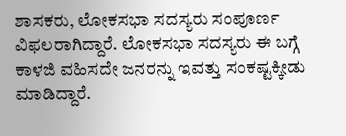ಶಾಸಕರು, ಲೋಕಸಭಾ ಸದಸ್ಯರು ಸಂಪೂರ್ಣ ವಿಫಲರಾಗಿದ್ದಾರೆ. ಲೋಕಸಭಾ ಸದಸ್ಯರು ಈ ಬಗ್ಗೆ ಕಾಳಜಿ ವಹಿಸದೇ ಜನರನ್ನು ಇವತ್ತು ಸಂಕಷ್ಟಕ್ಕೀಡು ಮಾಡಿದ್ದಾರೆ.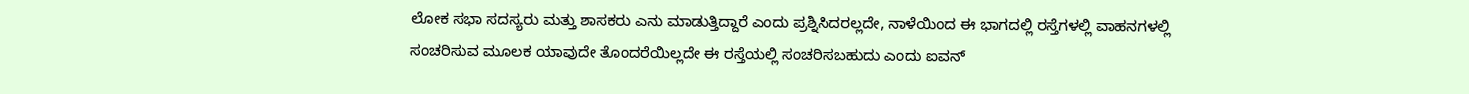ಲೋಕ ಸಭಾ ಸದಸ್ಯರು ಮತ್ತು ಶಾಸಕರು ಎನು ಮಾಡುತ್ತಿದ್ದಾರೆ ಎಂದು ಪ್ರಶ್ನಿಸಿದರಲ್ಲದೇ, ನಾಳೆಯಿಂದ ಈ ಭಾಗದಲ್ಲಿ ರಸ್ತೆಗಳಲ್ಲಿ ವಾಹನಗಳಲ್ಲಿ ಸಂಚರಿಸುವ ಮೂಲಕ ಯಾವುದೇ ತೊಂದರೆಯಿಲ್ಲದೇ ಈ ರಸ್ತೆಯಲ್ಲಿ ಸಂಚರಿಸಬಹುದು ಎಂದು ಐವನ್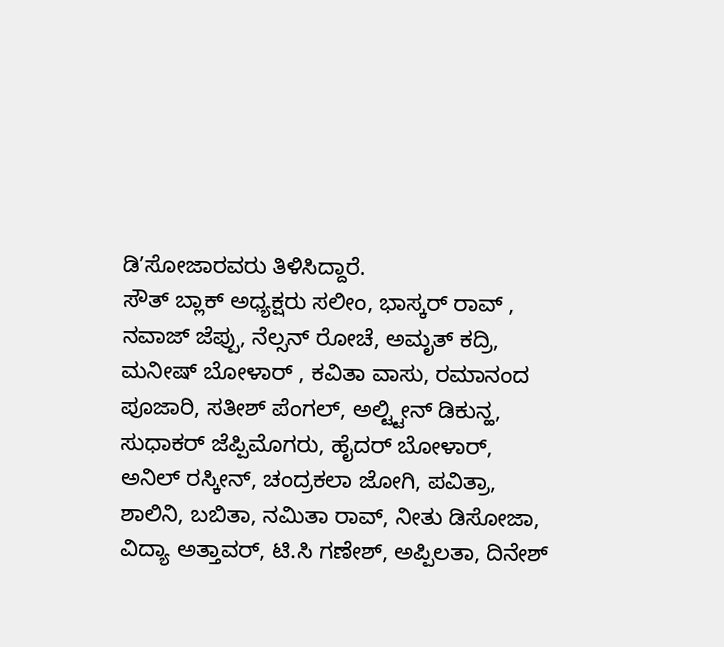ಡಿʼಸೋಜಾರವರು ತಿಳಿಸಿದ್ದಾರೆ.
ಸೌತ್ ಬ್ಲಾಕ್ ಅಧ್ಯಕ್ಷರು ಸಲೀಂ, ಭಾಸ್ಕರ್ ರಾವ್ , ನವಾಜ್ ಜೆಪ್ಪು, ನೆಲ್ಸನ್ ರೋಚೆ, ಅಮೃತ್ ಕದ್ರಿ, ಮನೀಷ್ ಬೋಳಾರ್ , ಕವಿತಾ ವಾಸು, ರಮಾನಂದ ಪೂಜಾರಿ, ಸತೀಶ್ ಪೆಂಗಲ್, ಅಲ್ಟ್ಟೀನ್ ಡಿಕುನ್ಹ, ಸುಧಾಕರ್ ಜೆಪ್ಪಿಮೊಗರು, ಹೈದರ್ ಬೋಳಾರ್, ಅನಿಲ್ ರಸ್ಕೀನ್, ಚಂದ್ರಕಲಾ ಜೋಗಿ, ಪವಿತ್ರಾ, ಶಾಲಿನಿ, ಬಬಿತಾ, ನಮಿತಾ ರಾವ್, ನೀತು ಡಿಸೋಜಾ, ವಿದ್ಯಾ ಅತ್ತಾವರ್, ಟಿ.ಸಿ ಗಣೇಶ್, ಅಪ್ಪಿಲತಾ, ದಿನೇಶ್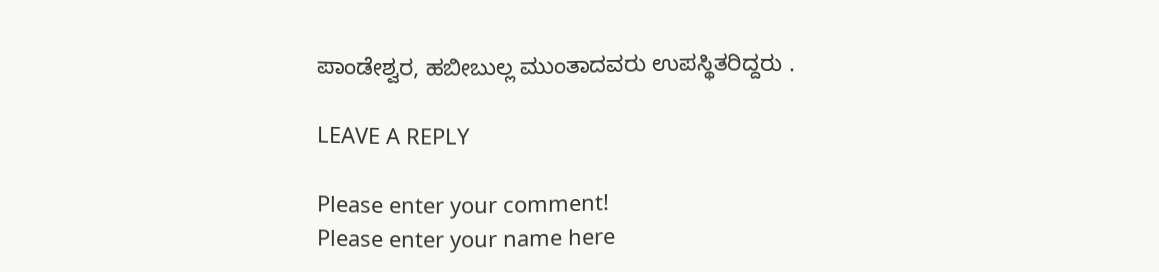ಪಾಂಡೇಶ್ವರ, ಹಬೀಬುಲ್ಲ ಮುಂತಾದವರು ಉಪಸ್ಥಿತರಿದ್ದರು .

LEAVE A REPLY

Please enter your comment!
Please enter your name here